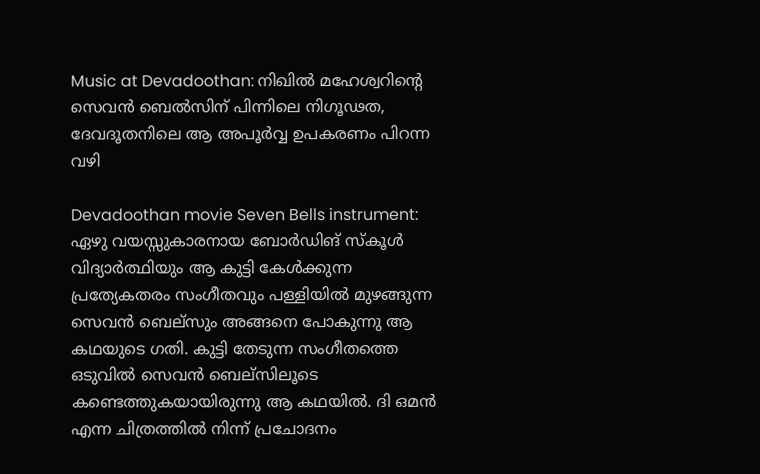Music at Devadoothan: നിഖിൽ മഹേശ്വറിന്റെ സെവൻ ബെൽസിന് പിന്നിലെ നിഗൂഢത, ദേവദൂതനിലെ ആ അപൂർവ്വ ഉപകരണം പിറന്ന വഴി

Devadoothan movie Seven Bells instrument: ഏഴു വയസ്സുകാരനായ ബോർഡിങ് സ്കൂൾ വിദ്യാർത്ഥിയും ആ കുട്ടി കേൾക്കുന്ന പ്രത്യേകതരം സംഗീതവും പള്ളിയിൽ മുഴങ്ങുന്ന സെവൻ ബെല്സും അങ്ങനെ പോകുന്നു ആ കഥയുടെ ഗതി. കുട്ടി തേടുന്ന സംഗീതത്തെ ഒടുവിൽ സെവൻ ബെല്സിലൂടെ കണ്ടെത്തുകയായിരുന്നു ആ കഥയിൽ. ദി ഒമൻ എന്ന ചിത്രത്തിൽ നിന്ന് പ്രചോദനം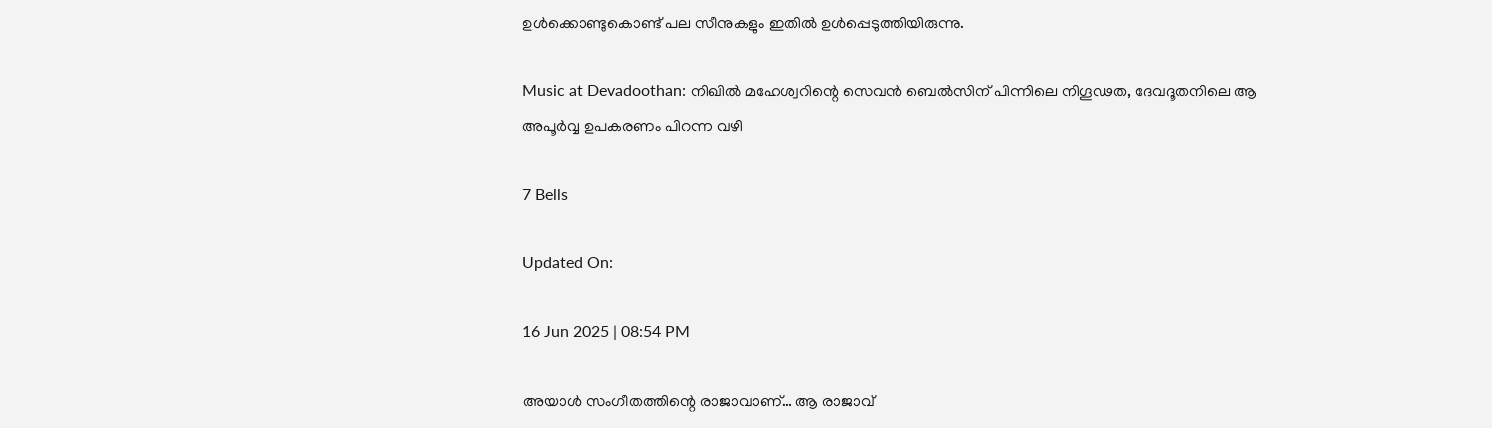ഉൾക്കൊണ്ടുകൊണ്ട് പല സീനുകളും ഇതിൽ ഉൾപ്പെടുത്തിയിരുന്നു.

Music at Devadoothan: നിഖിൽ മഹേശ്വറിന്റെ സെവൻ ബെൽസിന് പിന്നിലെ നിഗൂഢത, ദേവദൂതനിലെ ആ അപൂർവ്വ ഉപകരണം പിറന്ന വഴി

7 Bells

Updated On:

16 Jun 2025 | 08:54 PM

അയാൾ സംഗീതത്തിന്റെ രാജാവാണ്… ആ രാജാവ്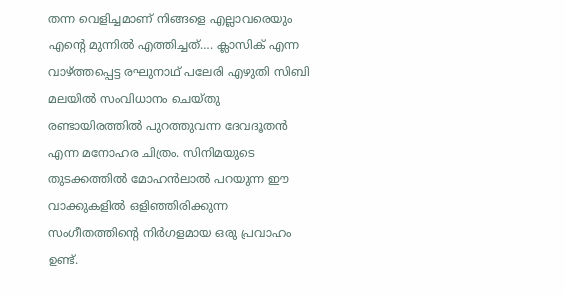തന്ന വെളിച്ചമാണ് നിങ്ങളെ എല്ലാവരെയും എന്റെ മുന്നിൽ എത്തിച്ചത്…. ക്ലാസിക് എന്ന വാഴ്ത്തപ്പെട്ട രഘുനാഥ് പലേരി എഴുതി സിബി മലയിൽ സംവിധാനം ചെയ്തു രണ്ടായിരത്തിൽ പുറത്തുവന്ന ദേവദൂതൻ എന്ന മനോഹര ചിത്രം. സിനിമയുടെ തുടക്കത്തിൽ മോഹൻലാൽ പറയുന്ന ഈ വാക്കുകളിൽ ഒളിഞ്ഞിരിക്കുന്ന സംഗീതത്തിന്റെ നിർഗളമായ ഒരു പ്രവാഹം ഉണ്ട്.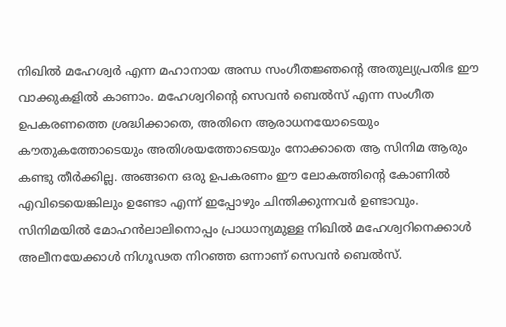നിഖിൽ മഹേശ്വർ എന്ന മഹാനായ അന്ധ സംഗീതജ്ഞന്റെ അതുല്യപ്രതിഭ ഈ വാക്കുകളിൽ കാണാം. മഹേശ്വറിന്റെ സെവൻ ബെൽസ് എന്ന സംഗീത ഉപകരണത്തെ ശ്രദ്ധിക്കാതെ, അതിനെ ആരാധനയോടെയും കൗതുകത്തോടെയും അതിശയത്തോടെയും നോക്കാതെ ആ സിനിമ ആരും കണ്ടു തീര്‍ക്കില്ല. അങ്ങനെ ഒരു ഉപകരണം ഈ ലോകത്തിന്റെ കോണിൽ എവിടെയെങ്കിലും ഉണ്ടോ എന്ന് ഇപ്പോഴും ചിന്തിക്കുന്നവർ ഉണ്ടാവും. സിനിമയിൽ മോഹൻലാലിനൊപ്പം പ്രാധാന്യമുള്ള നിഖിൽ മഹേശ്വറിനെക്കാൾ അലീനയേക്കാൾ നിഗൂഢത നിറഞ്ഞ ഒന്നാണ് സെവൻ ബെൽസ്.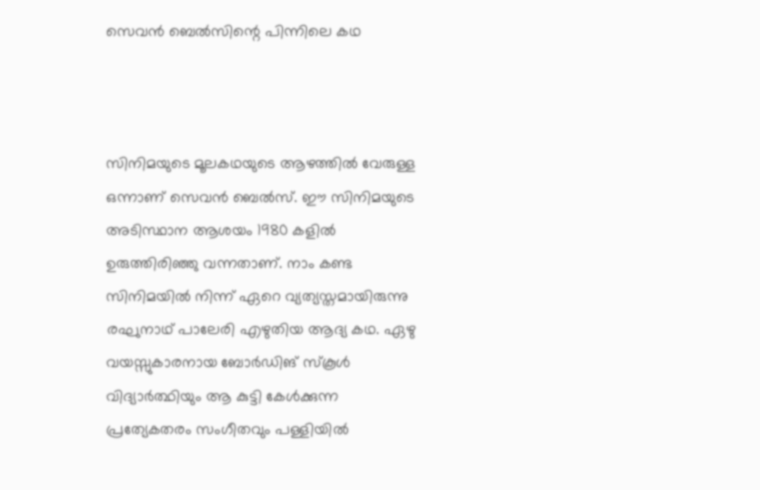സെവൻ ബെൽസിന്റെ പിന്നിലെ കഥ



സിനിമയുടെ മൂലകഥയുടെ ആഴത്തിൽ വേരുള്ള ഒന്നാണ് സെവൻ ബെൽസ്. ഈ സിനിമയുടെ അടിസ്ഥാന ആശയം 1980 കളിൽ ഉരുത്തിരിഞ്ഞു വന്നതാണ്. നാം കണ്ട സിനിമയിൽ നിന്ന് ഏറെ വ്യത്യസ്തമായിരുന്നു രഘുനാഥ് പാലേരി എഴുതിയ ആദ്യ കഥ. ഏഴു വയസ്സുകാരനായ ബോർഡിങ് സ്കൂൾ വിദ്യാർത്ഥിയും ആ കുട്ടി കേൾക്കുന്ന പ്രത്യേകതരം സംഗീതവും പള്ളിയിൽ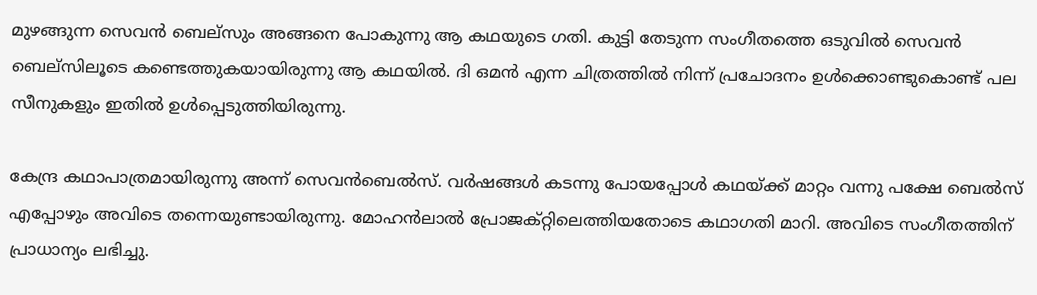മുഴങ്ങുന്ന സെവൻ ബെല്സും അങ്ങനെ പോകുന്നു ആ കഥയുടെ ഗതി. കുട്ടി തേടുന്ന സംഗീതത്തെ ഒടുവിൽ സെവൻ ബെല്സിലൂടെ കണ്ടെത്തുകയായിരുന്നു ആ കഥയിൽ. ദി ഒമൻ എന്ന ചിത്രത്തിൽ നിന്ന് പ്രചോദനം ഉൾക്കൊണ്ടുകൊണ്ട് പല സീനുകളും ഇതിൽ ഉൾപ്പെടുത്തിയിരുന്നു.

കേന്ദ്ര കഥാപാത്രമായിരുന്നു അന്ന് സെവൻബെൽസ്. വർഷങ്ങൾ കടന്നു പോയപ്പോൾ കഥയ്ക്ക് മാറ്റം വന്നു പക്ഷേ ബെല്‍സ് എപ്പോഴും അവിടെ തന്നെയുണ്ടായിരുന്നു. മോഹൻലാൽ പ്രോജക്റ്റിലെത്തിയതോടെ കഥാഗതി മാറി. അവിടെ സംഗീതത്തിന് പ്രാധാന്യം ലഭിച്ചു.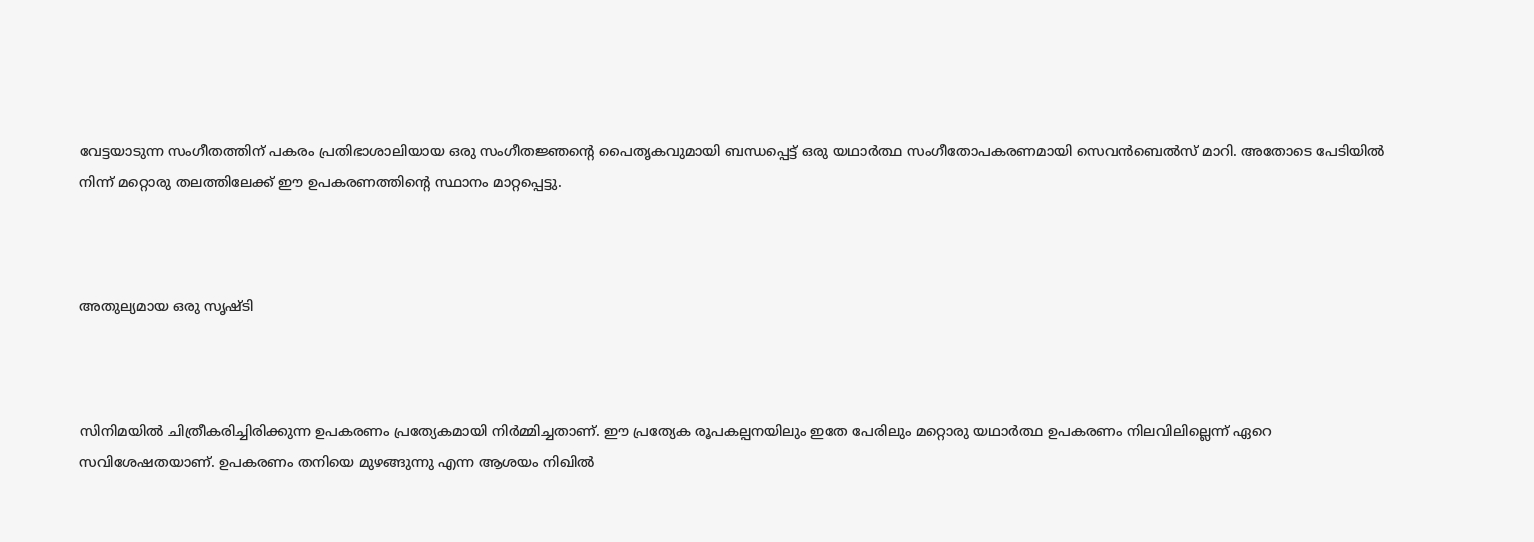വേട്ടയാടുന്ന സംഗീതത്തിന് പകരം പ്രതിഭാശാലിയായ ഒരു സംഗീതജ്ഞന്റെ പൈതൃകവുമായി ബന്ധപ്പെട്ട് ഒരു യഥാർത്ഥ സംഗീതോപകരണമായി സെവൻബെൽസ് മാറി. അതോടെ പേടിയിൽ നിന്ന് മറ്റൊരു തലത്തിലേക്ക് ഈ ഉപകരണത്തിന്റെ സ്ഥാനം മാറ്റപ്പെട്ടു.



അതുല്യമായ ഒരു സൃഷ്ടി



സിനിമയിൽ ചിത്രീകരിച്ചിരിക്കുന്ന ഉപകരണം പ്രത്യേകമായി നിർമ്മിച്ചതാണ്. ഈ പ്രത്യേക രൂപകല്പനയിലും ഇതേ പേരിലും മറ്റൊരു യഥാർത്ഥ ഉപകരണം നിലവിലില്ലെന്ന് ഏറെ സവിശേഷതയാണ്. ഉപകരണം തനിയെ മുഴങ്ങുന്നു എന്ന ആശയം നിഖിൽ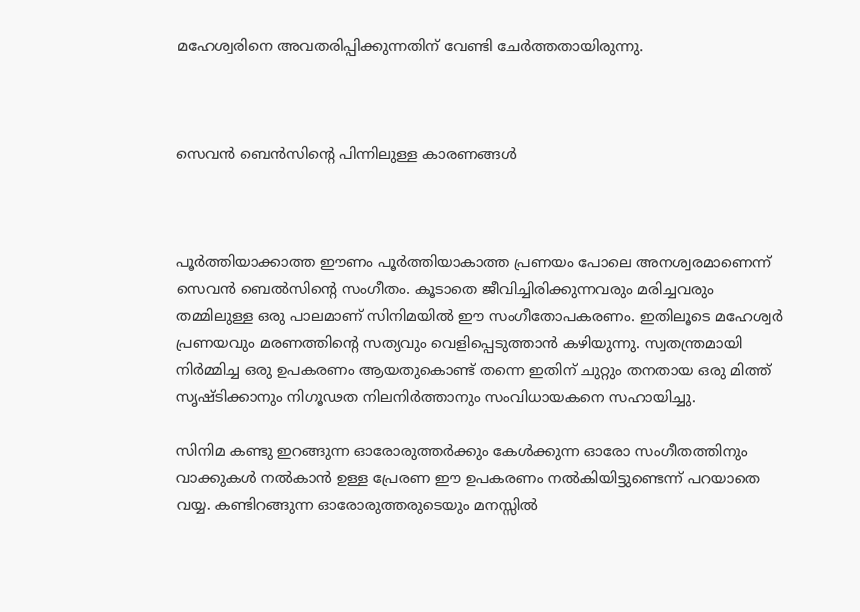മഹേശ്വരിനെ അവതരിപ്പിക്കുന്നതിന് വേണ്ടി ചേർത്തതായിരുന്നു.



സെവൻ ബെൻസിന്റെ പിന്നിലുള്ള കാരണങ്ങൾ



പൂർത്തിയാക്കാത്ത ഈണം പൂർത്തിയാകാത്ത പ്രണയം പോലെ അനശ്വരമാണെന്ന് സെവൻ ബെൽസിന്റെ സംഗീതം. കൂടാതെ ജീവിച്ചിരിക്കുന്നവരും മരിച്ചവരും തമ്മിലുള്ള ഒരു പാലമാണ് സിനിമയിൽ ഈ സംഗീതോപകരണം. ഇതിലൂടെ മഹേശ്വർ പ്രണയവും മരണത്തിന്റെ സത്യവും വെളിപ്പെടുത്താൻ കഴിയുന്നു. സ്വതന്ത്രമായി നിർമ്മിച്ച ഒരു ഉപകരണം ആയതുകൊണ്ട് തന്നെ ഇതിന് ചുറ്റും തനതായ ഒരു മിത്ത് സൃഷ്ടിക്കാനും നിഗൂഢത നിലനിർത്താനും സംവിധായകനെ സഹായിച്ചു.

സിനിമ കണ്ടു ഇറങ്ങുന്ന ഓരോരുത്തർക്കും കേൾക്കുന്ന ഓരോ സംഗീതത്തിനും വാക്കുകൾ നൽകാൻ ഉള്ള പ്രേരണ ഈ ഉപകരണം നൽകിയിട്ടുണ്ടെന്ന് പറയാതെ വയ്യ. കണ്ടിറങ്ങുന്ന ഓരോരുത്തരുടെയും മനസ്സിൽ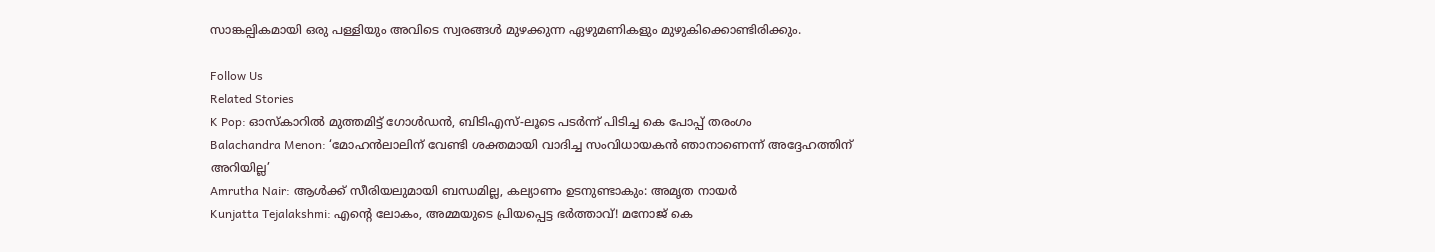സാങ്കല്പികമായി ഒരു പള്ളിയും അവിടെ സ്വരങ്ങൾ മുഴക്കുന്ന ഏഴുമണികളും മുഴുകിക്കൊണ്ടിരിക്കും.

Follow Us
Related Stories
K Pop: ഓസ്കാറിൽ മുത്തമിട്ട് ഗോൾഡൻ, ബിടിഎസ്-ലൂടെ പടർന്ന് പിടിച്ച കെ പോപ്പ് തരംഗം
Balachandra Menon: ‘മോഹന്‍ലാലിന് വേണ്ടി ശക്തമായി വാദിച്ച സംവിധായകന്‍ ഞാനാണെന്ന്‌ അദ്ദേഹത്തിന് അറിയില്ല’
Amrutha Nair: ആള്‍ക്ക് സീരിയലുമായി ബന്ധമില്ല, കല്യാണം ഉടനുണ്ടാകും: അമൃത നായര്‍
Kunjatta Tejalakshmi: എന്റെ ലോകം, അമ്മയുടെ പ്രിയപ്പെട്ട ഭർത്താവ്! മനോജ് കെ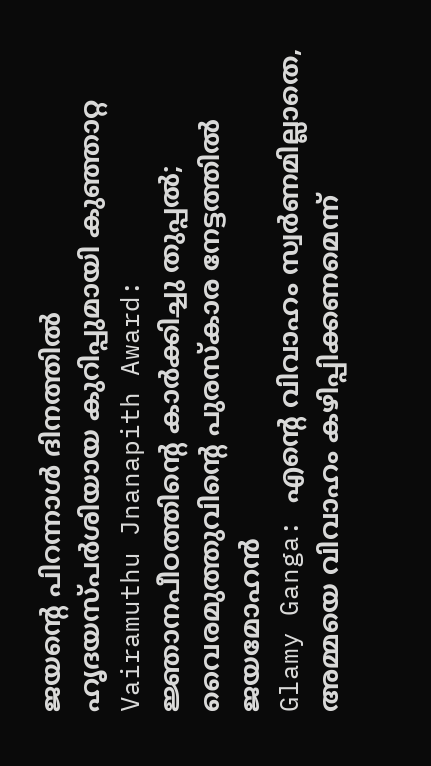ജയന്റെ പിറന്നാൾ ദിനത്തിൽ ഹൃദയസ്പർശിയായ കുറിപ്പുമായി കുഞ്ഞാറ്റ
Vairamuthu Jnanapith Award: ജ്ഞാനപീഠത്തിന്റെ കാർക്കിച്ചു തുപ്പൽ; വൈരമുത്തുവിന്റെ പുരസ്കാര നേട്ടത്തിൽ ജയമോഹൻ
Glamy Ganga: എൻ്റെ വിവാഹം സ്വർണമില്ലാതെ, അമ്മയെ വിവാഹം കഴിപ്പിക്കണമെന്ന്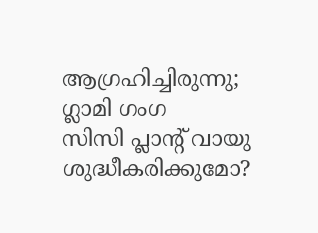ആഗ്രഹിച്ചിരുന്നു; ഗ്ലാമി ഗംഗ
സിസി പ്ലാന്‍റ് വായു ശുദ്ധീകരിക്കുമോ?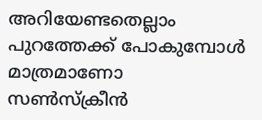അറിയേണ്ടതെല്ലാം
പുറത്തേക്ക് പോകുമ്പോള്‍ മാത്രമാണോ സണ്‍സ്‌ക്രീന്‍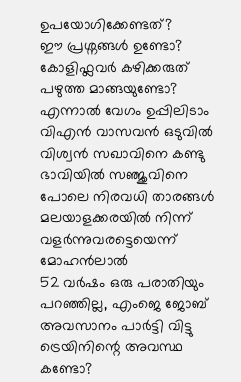ഉപയോഗിക്കേണ്ടത്?
ഈ പ്രശ്നങ്ങൾ ഉണ്ടോ? കോളിഫ്ലവർ കഴിക്കരുത്
പഴുത്ത മാങ്ങയുണ്ടോ? എന്നാല്‍ വേഗം ഉപ്പിലിടാം
വിഎൻ വാസവൻ ഒടുവിൽ വിശ്വൻ സഖാവിനെ കണ്ടു
ഭാവിയില്‍ സഞ്ജുവിനെ പോലെ നിരവധി താരങ്ങള്‍ മലയാളക്കരയില്‍ നിന്ന്‌ വളര്‍ന്നുവരട്ടെയെന്ന് മോഹന്‍ലാല്‍
52 വർഷം ഒരു പരാതിയും പറഞ്ഞില്ല, എംജെ ജോബ് അവസാനം പാർട്ടി വിട്ടു
ട്രെയിനിന്റെ അവസ്ഥ കണ്ടോ?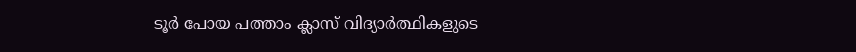ടൂര്‍ പോയ പത്താം ക്ലാസ് വിദ്യാര്‍ത്ഥികളുടെ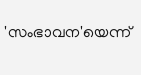'സംഭാവന'യെന്ന്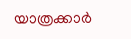യാത്രക്കാര്‍